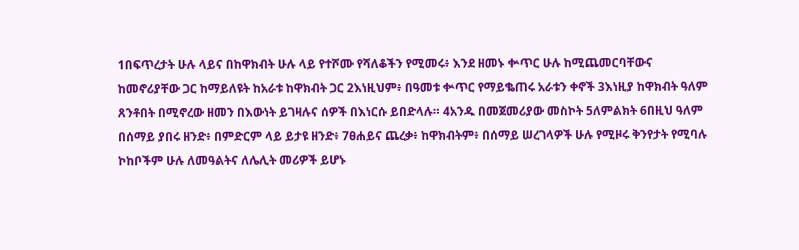1በፍጥረታት ሁሉ ላይና በከዋክብት ሁሉ ላይ የተሾሙ የሻለቆችን የሚመሩ፥ እንደ ዘመኑ ቍጥር ሁሉ ከሚጨመርባቸውና ከመኖሪያቸው ጋር ከማይለዩት ከአራቱ ከዋክብት ጋር 2እነዚህም፥ በዓመቱ ቍጥር የማይቈጠሩ አራቱን ቀኖች 3እነዚያ ከዋክብት ዓለም ጸንቶበት በሚኖረው ዘመን በእውነት ይገዛሉና ሰዎች በእነርሱ ይበድላሉ። 4አንዱ በመጀመሪያው መስኮት 5ለምልክት 6በዚህ ዓለም በሰማይ ያበሩ ዘንድ፥ በምድርም ላይ ይታዩ ዘንድ፥ 7ፀሐይና ጨረቃ፥ ከዋክብትም፥ በሰማይ ሠረገላዎች ሁሉ የሚዞሩ ቅንየታት የሚባሉ ኮከቦችም ሁሉ ለመዓልትና ለሌሊት መሪዎች ይሆኑ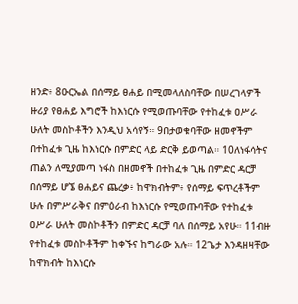ዘንድ፥ 8ዑርኤል በሰማይ ፀሐይ በሚመላለስባቸው በሠረገላዎች ዙሪያ የፀሐይ እግሮች ከእነርሱ የሚወጡባቸው የተከፈቱ ዐሥራ ሁለት መስኮቶችን እንዲህ አሳየኝ። 9በታወቁባቸው ዘመኖችም በተከፈቱ ጊዜ ከእነርሱ በምድር ላይ ድርቅ ይወጣል። 10ለነፋሳትና ጠልን ለሚያመጣ ነፋስ በዘመኖች በተከፈቱ ጊዜ በምድር ዳርቻ በሰማይ ሆኜ ፀሐይና ጨረቃ፥ ከዋክብትም፥ የሰማይ ፍጥረቶችም ሁሉ በምሥራቅና በምዕራብ ከእነርሱ የሚወጡባቸው የተከፈቱ ዐሥራ ሁለት መስኮቶችን በምድር ዳርቻ ባለ በሰማይ አየሁ። 11ብዙ የተከፈቱ መስኮቶችም ከቀኙና ከግራው አሉ። 12ጌታ እንዳዘዛቸው ከዋክብት ከእነርሱ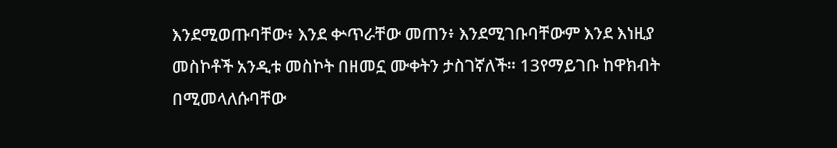እንደሚወጡባቸው፥ እንደ ቍጥራቸው መጠን፥ እንደሚገቡባቸውም እንደ እነዚያ መስኮቶች አንዲቱ መስኮት በዘመኗ ሙቀትን ታስገኛለች። 13የማይገቡ ከዋክብት በሚመላለሱባቸው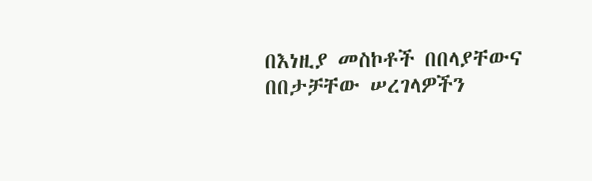በእነዚያ መስኮቶች በበላያቸውና በበታቻቸው ሠረገላዎችን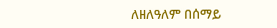ለዘለዓለም በሰማይ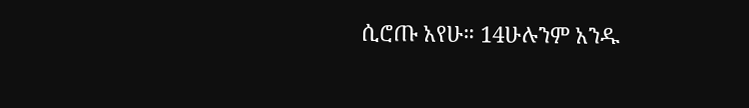ሲሮጡ አየሁ። 14ሁሉንም አንዱ